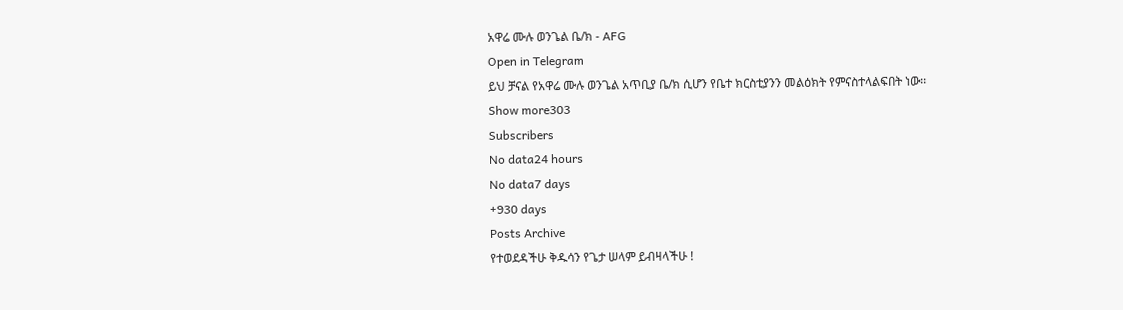አዋሬ ሙሉ ወንጌል ቤ/ክ - AFG
Open in Telegram
ይህ ቻናል የአዋሬ ሙሉ ወንጌል አጥቢያ ቤ/ክ ሲሆን የቤተ ክርስቲያንን መልዕክት የምናስተላልፍበት ነው፡፡
Show more303
Subscribers
No data24 hours
No data7 days
+930 days
Posts Archive
የተወደዳችሁ ቅዱሳን የጌታ ሠላም ይብዛላችሁ !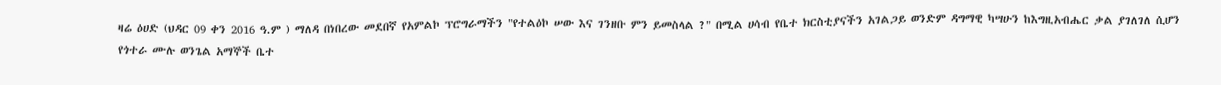ዛሬ ዕሀድ (ህዳር 09 ቀን 2016 ዓ.ም ) ማለዳ በነበረው መደበኛ የአምልኮ ፕሮግራማችን "የተልዕኮ ሠው እና ገንዘቡ ምን ይመስላል ?" በሚል ሀሳብ የቤተ ክርስቲያናችን አገልጋይ ወንድም ዳግማዊ ካሣሁን ከእግዚአብሔር ቃል ያገለገለ ሲሆን የጎተራ ሙሉ ወንጌል አማኞች ቤተ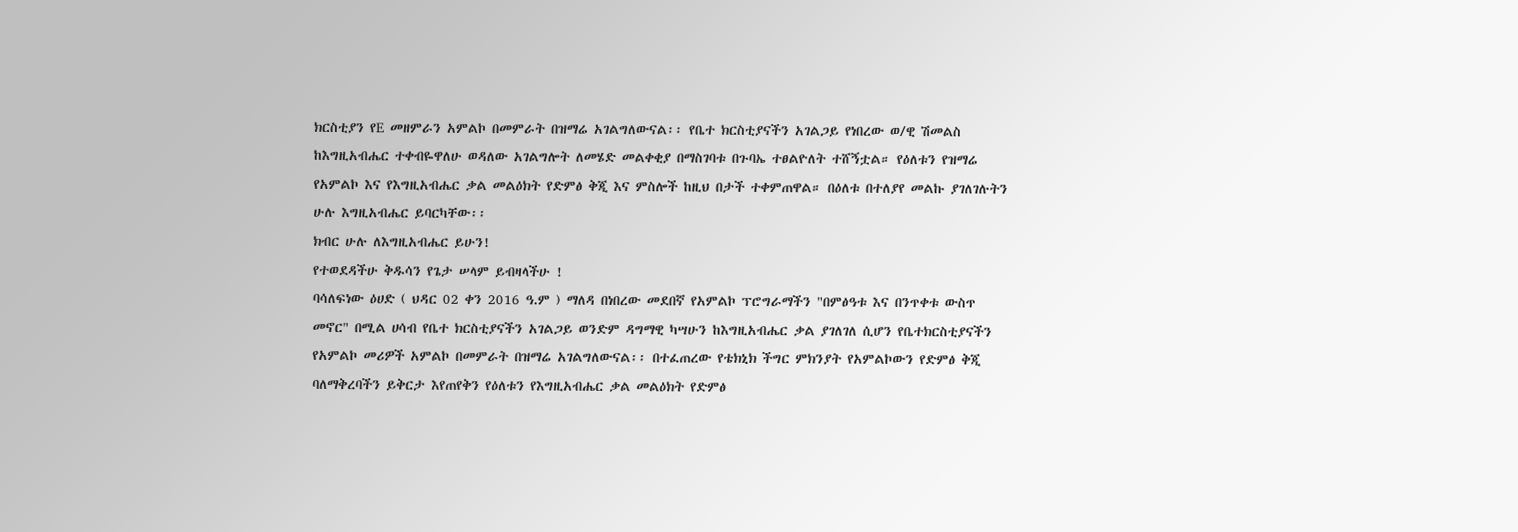ክርስቲያን የE መዘምራን አምልኮ በመምራት በዝማሬ አገልግለውናል፡፡ የቤተ ክርስቲያናችን አገልጋይ የነበረው ወ/ዊ ሽመልስ ከእግዚአብሔር ተቀብዬዋለሁ ወዳለው አገልግሎት ለመሄድ መልቀቂያ በማስገባቱ በጉባኤ ተፀልዮለት ተሸኝቷል። የዕለቱን የዝማሬ የአምልኮ እና የእግዚአብሔር ቃል መልዕክት የድምፅ ቅጂ እና ምስሎች ከዚህ በታች ተቀምጠዋል። በዕለቱ በተለያየ መልኩ ያገለገሉትን ሁሉ እግዚአብሔር ይባርካቸው፡፡
ክብር ሁሉ ለእግዚአብሔር ይሁን!
የተወደዳችሁ ቅዱሳን የጌታ ሠላም ይብዛላችሁ !
ባሳለፍነው ዕሀድ ( ህዳር 02 ቀን 2016 ዓ.ም ) ማለዳ በነበረው መደበኛ የአምልኮ ፕሮግራማችን "በምፅዓቱ እና በንጥቀቱ ውስጥ መኖር" በሚል ሀሳብ የቤተ ክርስቲያናችን አገልጋይ ወንድም ዳግማዊ ካሣሁን ከእግዚአብሔር ቃል ያገለገለ ሲሆን የቤተክርስቲያናችን የአምልኮ መሪዎች አምልኮ በመምራት በዝማሬ አገልግለውናል፡፡ በተፈጠረው የቴክኒክ ችግር ምክንያት የአምልኮውን የድምፅ ቅጂ ባለማቅረባችን ይቅርታ እየጠየቅን የዕለቱን የእግዚአብሔር ቃል መልዕክት የድምፅ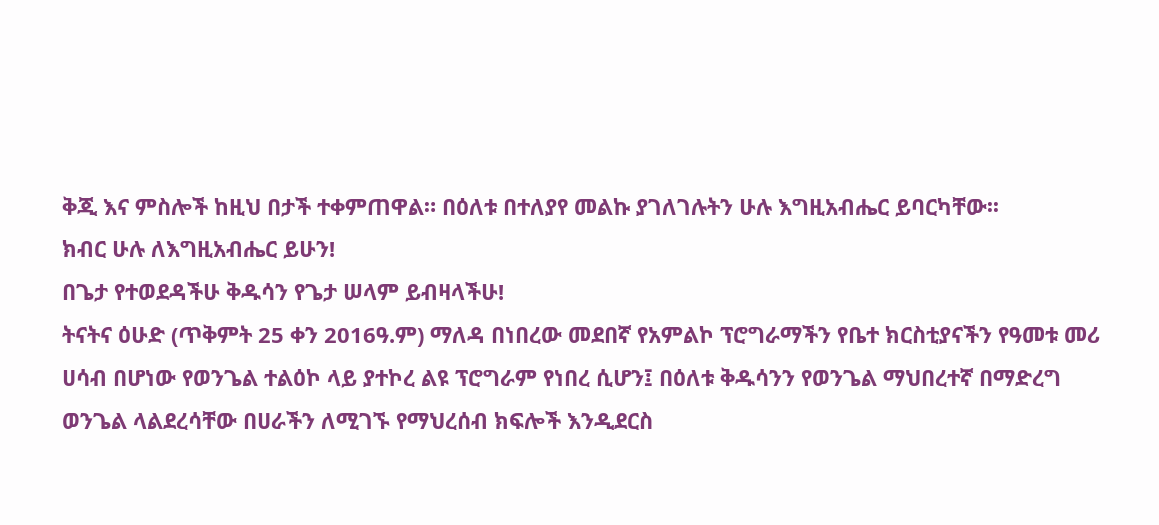ቅጂ እና ምስሎች ከዚህ በታች ተቀምጠዋል። በዕለቱ በተለያየ መልኩ ያገለገሉትን ሁሉ እግዚአብሔር ይባርካቸው፡፡
ክብር ሁሉ ለእግዚአብሔር ይሁን!
በጌታ የተወደዳችሁ ቅዱሳን የጌታ ሠላም ይብዛላችሁ!
ትናትና ዕሁድ (ጥቅምት 25 ቀን 2016ዓ.ም) ማለዳ በነበረው መደበኛ የአምልኮ ፕሮግራማችን የቤተ ክርስቲያናችን የዓመቱ መሪ ሀሳብ በሆነው የወንጌል ተልዕኮ ላይ ያተኮረ ልዩ ፕሮግራም የነበረ ሲሆን፤ በዕለቱ ቅዱሳንን የወንጌል ማህበረተኛ በማድረግ ወንጌል ላልደረሳቸው በሀራችን ለሚገኙ የማህረሰብ ክፍሎች እንዲደርስ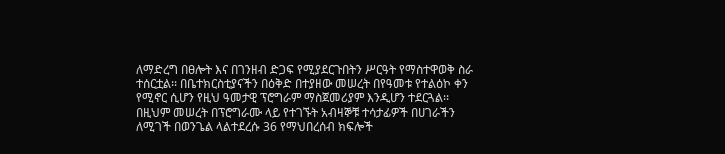ለማድረግ በፀሎት እና በገንዘብ ድጋፍ የሚያደርጉበትን ሥርዓት የማስተዋወቅ ስራ ተሰርቷል፡፡ በቤተክርስቲያናችን በዕቅድ በተያዘው መሠረት በየዓመቱ የተልዕኮ ቀን የሚኖር ሲሆን የዚህ ዓመታዊ ፕሮግራም ማስጀመሪያም እንዲሆን ተደርጓል፡፡ በዚህም መሠረት በፕሮግራሙ ላይ የተገኙት አብዛኞቹ ተሳታፊዎች በሀገራችን ለሚገች በወንጌል ላልተደረሱ 36 የማህበረሰብ ክፍሎች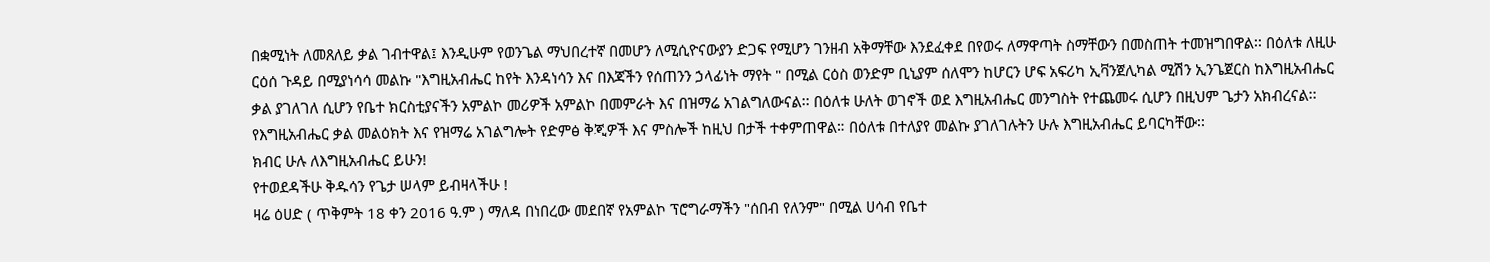በቋሚነት ለመጸለይ ቃል ገብተዋል፤ እንዲሁም የወንጌል ማህበረተኛ በመሆን ለሚሲዮናውያን ድጋፍ የሚሆን ገንዘብ አቅማቸው እንደፈቀደ በየወሩ ለማዋጣት ስማቸውን በመስጠት ተመዝግበዋል፡፡ በዕለቱ ለዚሁ ርዕሰ ጉዳይ በሚያነሳሳ መልኩ "እግዚአብሔር ከየት እንዳነሳን እና በእጃችን የሰጠንን ኃላፊነት ማየት " በሚል ርዕስ ወንድም ቢኒያም ሰለሞን ከሆርን ሆፍ አፍሪካ ኢቫንጀሊካል ሚሽን ኢንጌጀርስ ከእግዚአብሔር ቃል ያገለገለ ሲሆን የቤተ ክርስቲያናችን አምልኮ መሪዎች አምልኮ በመምራት እና በዝማሬ አገልግለውናል፡፡ በዕለቱ ሁለት ወገኖች ወደ እግዚአብሔር መንግስት የተጨመሩ ሲሆን በዚህም ጌታን አክብረናል፡፡ የእግዚአብሔር ቃል መልዕክት እና የዝማሬ አገልግሎት የድምፅ ቅጂዎች እና ምስሎች ከዚህ በታች ተቀምጠዋል። በዕለቱ በተለያየ መልኩ ያገለገሉትን ሁሉ እግዚአብሔር ይባርካቸው፡፡
ክብር ሁሉ ለእግዚአብሔር ይሁን!
የተወደዳችሁ ቅዱሳን የጌታ ሠላም ይብዛላችሁ !
ዛሬ ዕሀድ ( ጥቅምት 18 ቀን 2016 ዓ.ም ) ማለዳ በነበረው መደበኛ የአምልኮ ፕሮግራማችን "ሰበብ የለንም" በሚል ሀሳብ የቤተ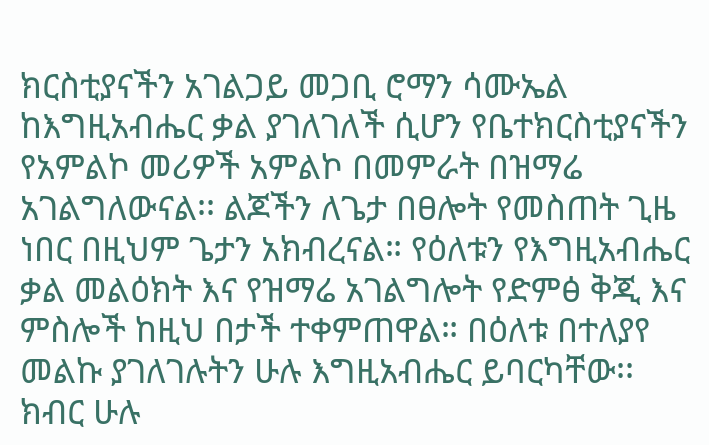ክርስቲያናችን አገልጋይ መጋቢ ሮማን ሳሙኤል ከእግዚአብሔር ቃል ያገለገለች ሲሆን የቤተክርስቲያናችን የአምልኮ መሪዎች አምልኮ በመምራት በዝማሬ አገልግለውናል፡፡ ልጆችን ለጌታ በፀሎት የመስጠት ጊዜ ነበር በዚህም ጌታን አክብረናል። የዕለቱን የእግዚአብሔር ቃል መልዕክት እና የዝማሬ አገልግሎት የድምፅ ቅጂ እና ምስሎች ከዚህ በታች ተቀምጠዋል። በዕለቱ በተለያየ መልኩ ያገለገሉትን ሁሉ እግዚአብሔር ይባርካቸው፡፡
ክብር ሁሉ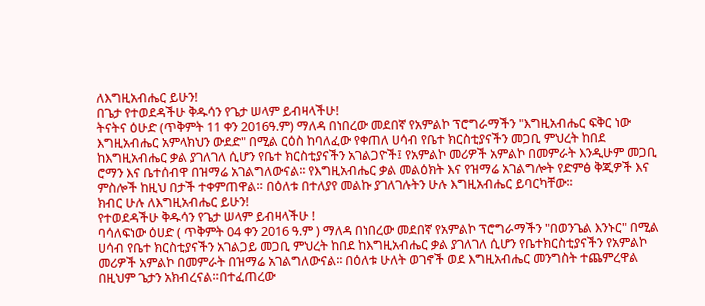ለእግዚአብሔር ይሁን!
በጌታ የተወደዳችሁ ቅዱሳን የጌታ ሠላም ይብዛላችሁ!
ትናትና ዕሁድ (ጥቅምት 11 ቀን 2016ዓ.ም) ማለዳ በነበረው መደበኛ የአምልኮ ፕሮግራማችን "እግዚአብሔር ፍቅር ነው እግዚአብሔር አምላክህን ውደድ" በሚል ርዕስ ከባለፈው የቀጠለ ሀሳብ የቤተ ክርስቲያናችን መጋቢ ምህረት ከበደ ከእግዚአብሔር ቃል ያገለገለ ሲሆን የቤተ ክርስቲያናችን አገልጋዮች፤ የአምልኮ መሪዎች አምልኮ በመምራት እንዲሁም መጋቢ ሮማን እና ቤተሰብዋ በዝማሬ አገልግለውናል፡፡ የእግዚአብሔር ቃል መልዕክት እና የዝማሬ አገልግሎት የድምፅ ቅጂዎች እና ምስሎች ከዚህ በታች ተቀምጠዋል። በዕለቱ በተለያየ መልኩ ያገለገሉትን ሁሉ እግዚአብሔር ይባርካቸው፡፡
ክብር ሁሉ ለእግዚአብሔር ይሁን!
የተወደዳችሁ ቅዱሳን የጌታ ሠላም ይብዛላችሁ !
ባሳለፍነው ዕሀድ ( ጥቅምት 04 ቀን 2016 ዓ.ም ) ማለዳ በነበረው መደበኛ የአምልኮ ፕሮግራማችን "በወንጌል እንኑር" በሚል ሀሳብ የቤተ ክርስቲያናችን አገልጋይ መጋቢ ምህረት ከበደ ከእግዚአብሔር ቃል ያገለገለ ሲሆን የቤተክርስቲያናችን የአምልኮ መሪዎች አምልኮ በመምራት በዝማሬ አገልግለውናል፡፡ በዕለቱ ሁለት ወገኖች ወደ እግዚአብሔር መንግስት ተጨምረዋል በዚህም ጌታን አክብረናል።በተፈጠረው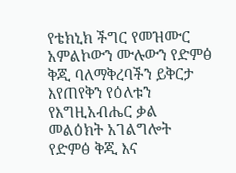የቴክኒክ ችግር የመዝሙር አምልኮውን ሙሉውን የድምፅ ቅጂ ባለማቅረባችን ይቅርታ እየጠየቅን የዕለቱን የእግዚአብሔር ቃል መልዕክት አገልግሎት የድምፅ ቅጂ እና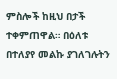ምስሎች ከዚህ በታች ተቀምጠዋል። በዕለቱ በተለያየ መልኩ ያገለገሉትን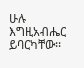ሁሉ እግዚአብሔር ይባርካቸው፡፡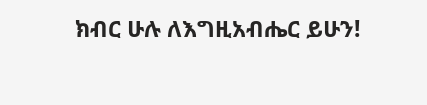ክብር ሁሉ ለእግዚአብሔር ይሁን!